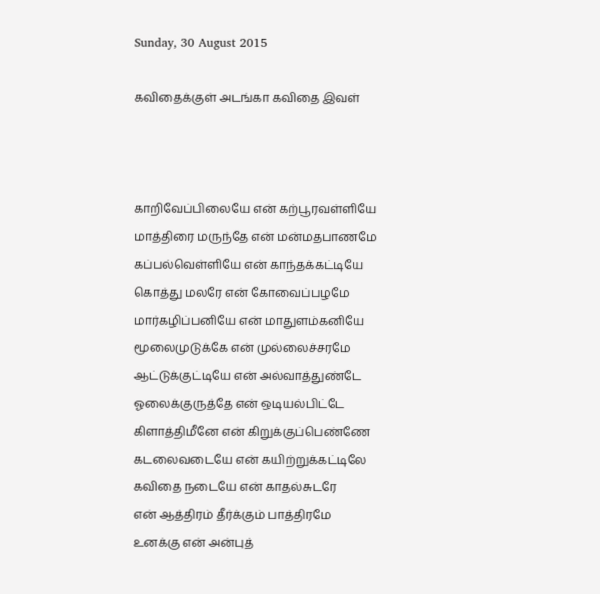Sunday, 30 August 2015

கவிதைக்குள் அடங்கா கவிதை இவள்



காறிவேப்பிலையே என் கற்பூரவள்ளியே
மாத்திரை மருந்தே என் மன்மதபாணமே
கப்பல்வெள்ளியே என் காந்தக்கட்டியே
கொத்து மலரே என் கோவைப்பழமே
மார்கழிப்பனியே என் மாதுளம்கனியே
மூலைமுடுக்கே என் முல்லைச்சரமே
ஆட்டுக்குட்டியே என் அல்வாத்துண்டே
ஓலைக்குருத்தே என் ஒடியல்பிட்டே
கிளாத்திமீனே என் கிறுக்குப்பெண்ணே
கடலைவடையே என் கயிற்றுக்கட்டிலே
கவிதை நடையே என் காதல்சுடரே
என் ஆத்திரம் தீர்க்கும் பாத்திரமே
உனக்கு என் அன்புத்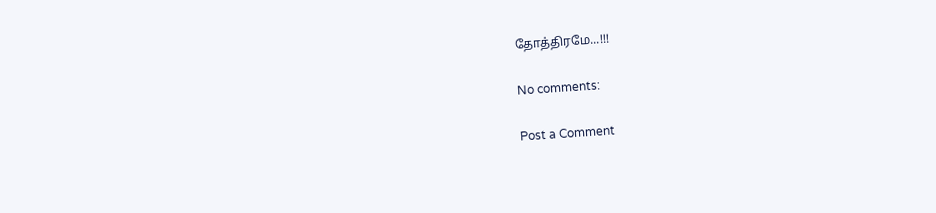தோத்திரமே...!!!

No comments:

Post a Comment